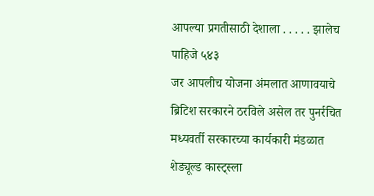आपल्या प्रगतीसाठी देशाला . . . . . झालेच पाहिजे ५४३
जर आपलीच योजना अंमलात आणावयाचे ब्रिटिश सरकारने ठरविले असेल तर पुनर्रचित मध्यवर्ती सरकारच्या कार्यकारी मंडळात शेड्यूल्ड कास्ट्स्ला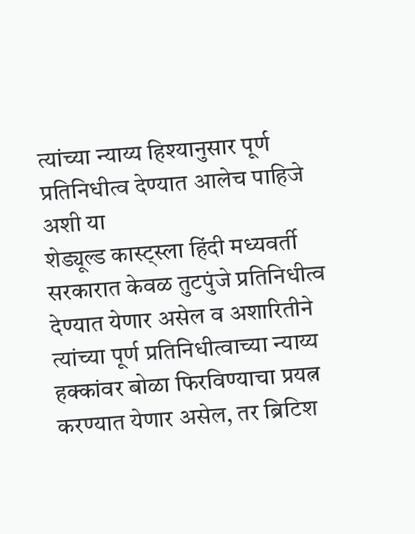त्यांच्या न्याय्य हिश्यानुसार पूर्ण प्रतिनिधीत्व देण्यात आलेच पाहिजे अशी या
शेड्यूल्ड कास्ट्स्ला हिंदी मध्यवर्ती सरकारात केवळ तुटपुंजे प्रतिनिधीत्व देण्यात येणार असेल व अशारितीने त्यांच्या पूर्ण प्रतिनिधीत्वाच्या न्याय्य हक्कांवर बोळा फिरविण्याचा प्रयत्न करण्यात येणार असेल, तर ब्रिटिश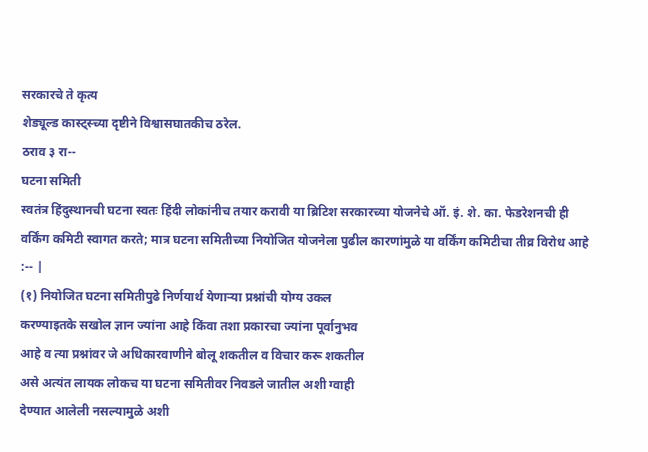सरकारचे ते कृत्य
शेड्यूल्ड कास्ट्स्च्या दृष्टीने विश्वासघातकीच ठरेल.
ठराव ३ रा--
घटना समिती
स्वतंत्र हिंदुस्थानची घटना स्वतः हिंदी लोकांनीच तयार करावी या ब्रिटिश सरकारच्या योजनेचे ऑ. इं. शे. का. फेडरेशनची ही वर्किंग कमिटी स्वागत करते; मात्र घटना समितीच्या नियोजित योजनेला पुढील कारणांमुळे या वर्किंग कमिटीचा तीव्र विरोध आहे :-- |
(१) नियोजित घटना समितीपुढे निर्णयार्थ येणाऱ्या प्रश्नांची योग्य उकल
करण्याइतके सखोल ज्ञान ज्यांना आहे किंवा तशा प्रकारचा ज्यांना पूर्वानुभव
आहे व त्या प्रश्नांवर जे अधिकारवाणीने बोलू शकतील व विचार करू शकतील
असे अत्यंत लायक लोकच या घटना समितीवर निवडले जातील अशी ग्वाही
देण्यात आलेली नसल्यामुळे अशी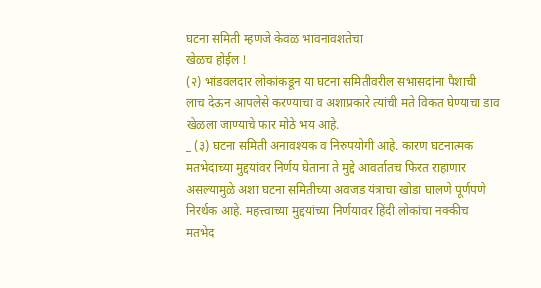घटना समिती म्हणजे केवळ भावनावशतेचा
खेळच होईल !
(२) भांडवलदार लोकांकडून या घटना समितीवरील सभासदांना पैशाची
लाच देऊन आपलेसे करण्याचा व अशाप्रकारे त्यांची मते विकत घेण्याचा डाव
खेळला जाण्याचे फार मोठे भय आहे.
_ (३) घटना समिती अनावश्यक व निरुपयोगी आहे. कारण घटनात्मक
मतभेदाच्या मुद्दयांवर निर्णय घेताना ते मुद्दे आवर्तातच फिरत राहाणार
असल्यामुळे अशा घटना समितीच्या अवजड यंत्राचा खोडा घालणे पूर्णपणे
निरर्थक आहे. महत्त्वाच्या मुद्दयांच्या निर्णयावर हिंदी लोकांचा नक्कीच
मतभेद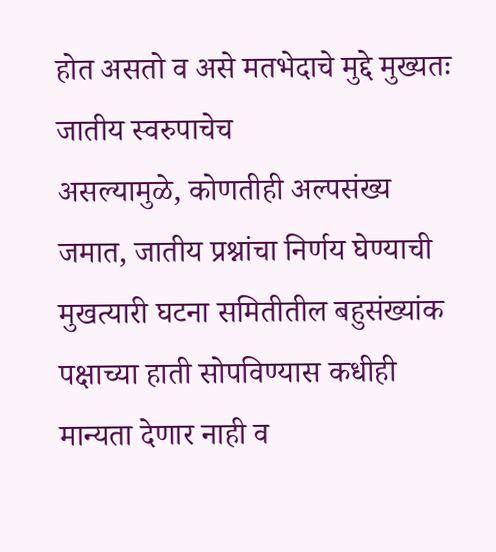होत असतो व असे मतभेदाचे मुद्दे मुख्यतः जातीय स्वरुपाचेच
असल्यामुळे, कोणतीही अल्पसंख्य जमात, जातीय प्रश्नांचा निर्णय घेण्याची
मुखत्यारी घटना समितीतील बहुसंख्यांक पक्षाच्या हाती सोपविण्यास कधीही
मान्यता देणार नाही व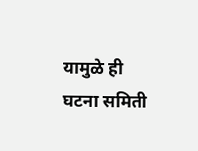यामुळे ही घटना समिती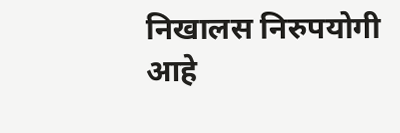निखालस निरुपयोगी आहे